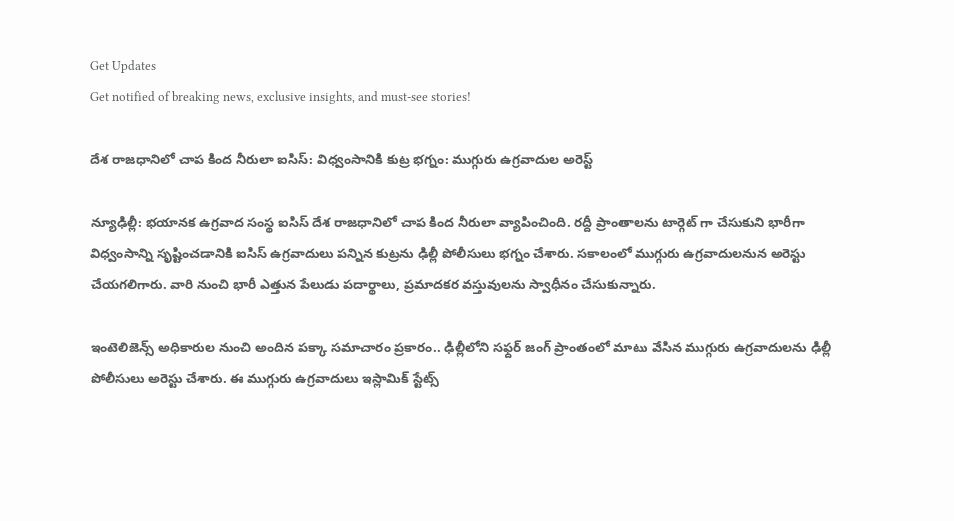Get Updates
Get notified of breaking news, exclusive insights, and must-see stories!

దేశ రాజధానిలో చాప కింద నీరులా ఐసిస్: విధ్వంసానికి కుట్ర భగ్నం: ముగ్గురు ఉగ్రవాదుల అరెస్ట్

న్యూఢిల్లీ: భయానక ఉగ్రవాద సంస్థ ఐసిస్ దేశ రాజధానిలో చాప కింద నీరులా వ్యాపించింది. రద్దీ ప్రాంతాలను టార్గెట్ గా చేసుకుని భారీగా విధ్వంసాన్ని సృష్టించడానికి ఐసిస్ ఉగ్రవాదులు పన్నిన కుట్రను ఢిల్లీ పోలీసులు భగ్నం చేశారు. సకాలంలో ముగ్గురు ఉగ్రవాదులనున అరెస్టు చేయగలిగారు. వారి నుంచి భారీ ఎత్తున పేలుడు పదార్థాలు, ప్రమాదకర వస్తువులను స్వాధీనం చేసుకున్నారు.

ఇంటెలిజెన్స్ అధికారుల నుంచి అందిన పక్కా సమాచారం ప్రకారం.. ఢిల్లీలోని సఫ్దర్ జంగ్ ప్రాంతంలో మాటు వేసిన ముగ్గురు ఉగ్రవాదులను ఢిల్లీ పోలీసులు అరెస్టు చేశారు. ఈ ముగ్గురు ఉగ్రవాదులు ఇస్లామిక్ స్టేట్స్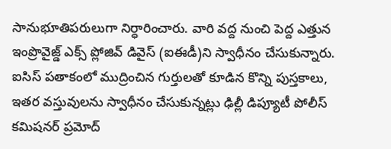సానుభూతిపరులుగా నిర్ధారించారు. వారి వద్ద నుంచి పెద్ద ఎత్తున ఇంప్రొవైజ్డ్ ఎక్స్ ప్లోజివ్ డివైస్ (ఐఈడీ)ని స్వాధీనం చేసుకున్నారు. ఐసిస్ పతాకంలో ముద్రించిన గుర్తులతో కూడిన కొన్ని పుస్తకాలు, ఇతర వస్తువులను స్వాధీనం చేసుకున్నట్లు ఢిల్లీ డిప్యూటీ పోలీస్ కమిషనర్ ప్రమోద్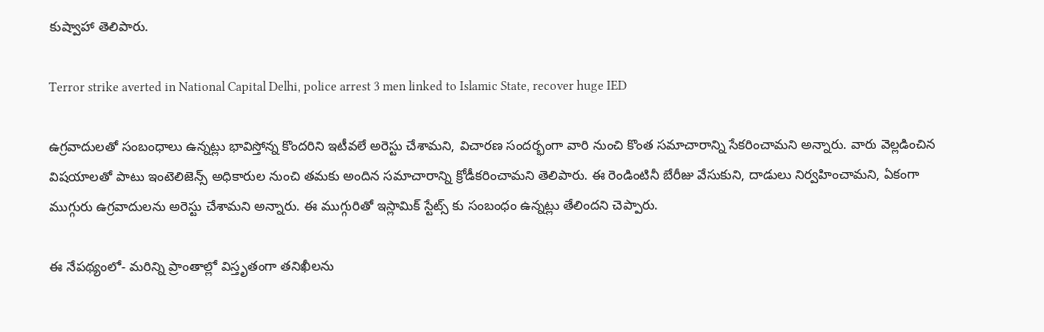కుష్వాహా తెలిపారు.

Terror strike averted in National Capital Delhi, police arrest 3 men linked to Islamic State, recover huge IED

ఉగ్రవాదులతో సంబంధాలు ఉన్నట్లు భావిస్తోన్న కొందరిని ఇటీవలే అరెస్టు చేశామని, విచారణ సందర్భంగా వారి నుంచి కొంత సమాచారాన్ని సేకరించామని అన్నారు. వారు వెల్లడించిన విషయాలతో పాటు ఇంటెలిజెన్స్ అధికారుల నుంచి తమకు అందిన సమాచారాన్ని క్రోడీకరించామని తెలిపారు. ఈ రెండింటినీ బేరీజు వేసుకుని, దాడులు నిర్వహించామని, ఏకంగా ముగ్గురు ఉగ్రవాదులను అరెస్టు చేశామని అన్నారు. ఈ ముగ్గురితో ఇస్లామిక్ స్టేట్స్ కు సంబంధం ఉన్నట్లు తేలిందని చెప్పారు.

ఈ నేపథ్యంలో- మరిన్ని ప్రాంతాల్లో విస్తృతంగా తనిఖీలను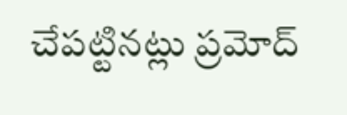చేపట్టినట్లు ప్రమోద్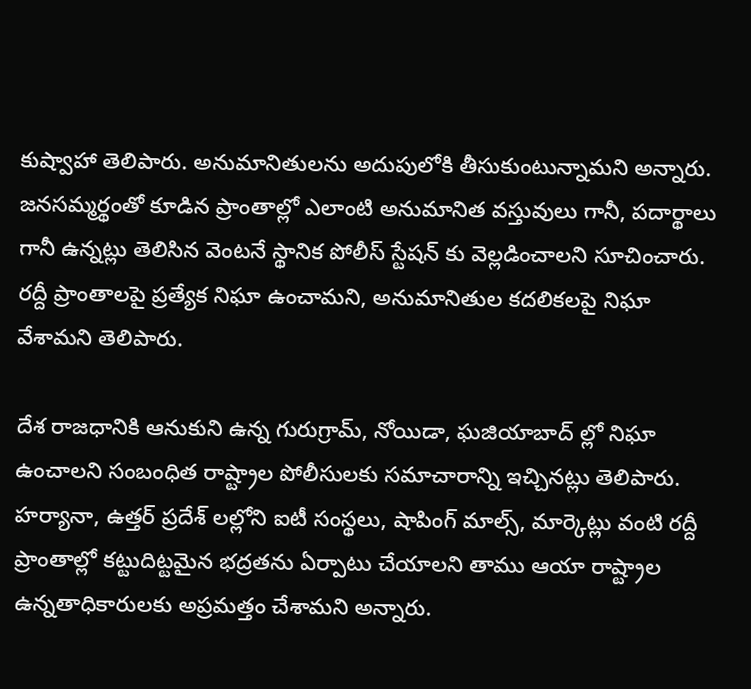కుష్వాహా తెలిపారు. అనుమానితులను అదుపులోకి తీసుకుంటున్నామని అన్నారు. జనసమ్మర్థంతో కూడిన ప్రాంతాల్లో ఎలాంటి అనుమానిత వస్తువులు గానీ, పదార్థాలు గానీ ఉన్నట్లు తెలిసిన వెంటనే స్థానిక పోలీస్ స్టేషన్ కు వెల్లడించాలని సూచించారు. రద్దీ ప్రాంతాలపై ప్రత్యేక నిఘా ఉంచామని, అనుమానితుల కదలికలపై నిఘా వేశామని తెలిపారు.

దేశ రాజధానికి ఆనుకుని ఉన్న గురుగ్రామ్, నోయిడా, ఘజియాబాద్ ల్లో నిఘా ఉంచాలని సంబంధిత రాష్ట్రాల పోలీసులకు సమాచారాన్ని ఇచ్చినట్లు తెలిపారు. హర్యానా, ఉత్తర్ ప్రదేశ్ లల్లోని ఐటీ సంస్థలు, షాపింగ్ మాల్స్, మార్కెట్లు వంటి రద్దీ ప్రాంతాల్లో కట్టుదిట్టమైన భద్రతను ఏర్పాటు చేయాలని తాము ఆయా రాష్ట్రాల ఉన్నతాధికారులకు అప్రమత్తం చేశామని అన్నారు.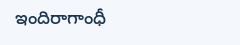ఇందిరాగాంధీ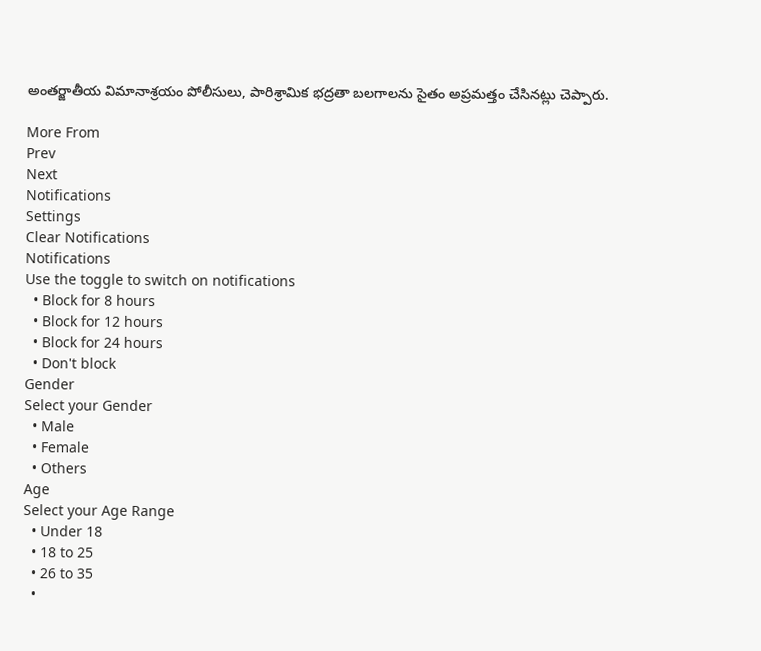అంతర్జాతీయ విమానాశ్రయం పోలీసులు, పారిశ్రామిక భద్రతా బలగాలను సైతం అప్రమత్తం చేసినట్లు చెప్పారు.

More From
Prev
Next
Notifications
Settings
Clear Notifications
Notifications
Use the toggle to switch on notifications
  • Block for 8 hours
  • Block for 12 hours
  • Block for 24 hours
  • Don't block
Gender
Select your Gender
  • Male
  • Female
  • Others
Age
Select your Age Range
  • Under 18
  • 18 to 25
  • 26 to 35
  •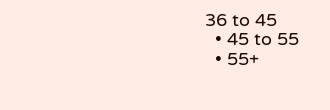36 to 45
  • 45 to 55
  • 55+